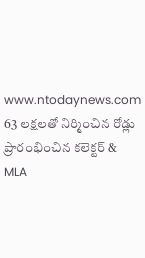www.ntodaynews.com
63 లక్షలతో నిర్మించిన రోడ్లు ప్రారంభించిన కలెక్టర్ & MLA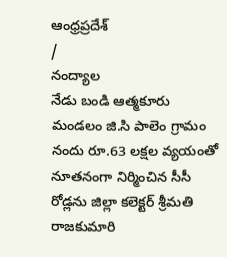ఆంధ్రప్రదేశ్
/
నంద్యాల
నేడు బండి ఆత్మకూరు మండలం జి.సి పాలెం గ్రామం నందు రూ.63 లక్షల వ్యయంతో నూతనంగా నిర్మించిన సీసీ రోడ్లను జిల్లా కలెక్టర్ శ్రీమతి రాజకుమారి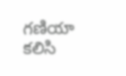గణియా కలిసి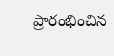ప్రారంభించిన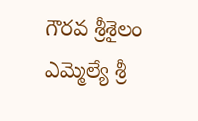గౌరవ శ్రీశైలం ఎమ్మెల్యే శ్రీ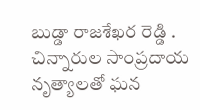బుడ్డా రాజశేఖర రెడ్డి .
చిన్నారుల సాంప్రదాయ నృత్యాలతో ఘన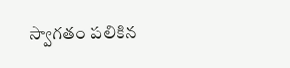స్వాగతం పలికిన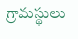గ్రామస్థులు